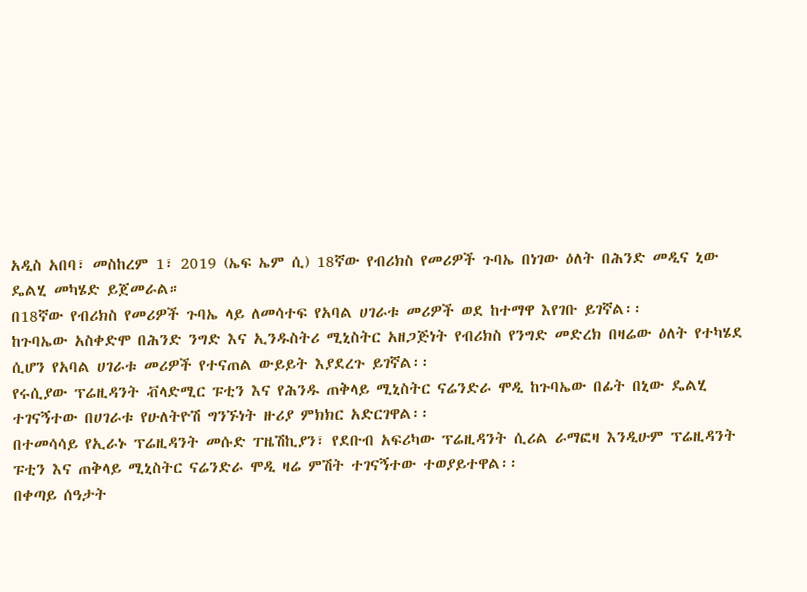አዲስ አበባ፣ መስከረም 1፣ 2019 (ኤፍ ኤም ሲ) 18ኛው የብሪክስ የመሪዎች ጉባኤ በነገው ዕለት በሕንድ መዲና ኒው ዴልሂ መካሄድ ይጀመራል።
በ18ኛው የብሪክስ የመሪዎች ጉባኤ ላይ ለመሳተፍ የአባል ሀገራቱ መሪዎች ወደ ከተማዋ እየገቡ ይገኛል፡፡
ከጉባኤው አስቀድሞ በሕንድ ንግድ እና ኢንዱስትሪ ሚኒስትር አዘጋጅነት የብሪክስ የንግድ መድረክ በዛሬው ዕለት የተካሄደ ሲሆን የአባል ሀገራቱ መሪዎች የተናጠል ውይይት እያደረጉ ይገኛል፡፡
የሩሲያው ፕሬዚዳንት ቭላድሚር ፑቲን እና የሕንዱ ጠቅላይ ሚኒስትር ናሬንድራ ሞዲ ከጉባኤው በፊት በኒው ዴልሂ ተገናኝተው በሀገራቱ የሁለትዮሽ ግንኙነት ዙሪያ ምክክር አድርገዋል፡፡
በተመሳሳይ የኢራኑ ፕሬዚዳንት መሱድ ፐዜሽኪያን፣ የደቡብ አፍሪካው ፕሬዚዳንት ሲሪል ራማፎዛ እንዲሁም ፕሬዚዳንት ፑቲን እና ጠቅላይ ሚኒስትር ናሬንድራ ሞዲ ዛሬ ምሽት ተገናኝተው ተወያይተዋል፡፡
በቀጣይ ሰዓታት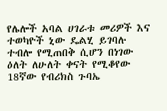የሌሎች አባል ሀገራቱ መሪዎች እና ተወካዮች ኒው ዴልሂ ይገባሉ ተብሎ የሚጠበቅ ሲሆን በነገው ዕለት ለሁለት ቀናት የሚቆየው 18ኛው የብሪክስ ጉባኤ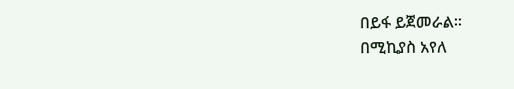በይፋ ይጀመራል፡፡
በሚኪያስ አየለ